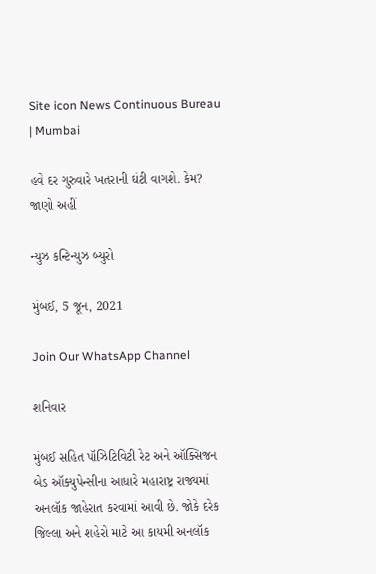Site icon News Continuous Bureau | Mumbai

હવે દર ગુરુવારે ખતરાની ઘંટી વાગશે. કેમ? જાણો અહીં

ન્યુઝ કન્ટિન્યુઝ બ્યુરો

મુંબઈ, 5 જૂન, 2021

Join Our WhatsApp Channel

શનિવાર

મુંબઈ સહિત પૉઝિટિવિટી રેટ અને ઑક્સિજન બેડ ઑક્યુપેન્સીના આધારે મહારાષ્ટ્ર રાજ્યમાં અનલૉક જાહેરાત કરવામાં આવી છે. જોકે દરેક જિલ્લા અને શહેરો માટે આ કાયમી અનલૉક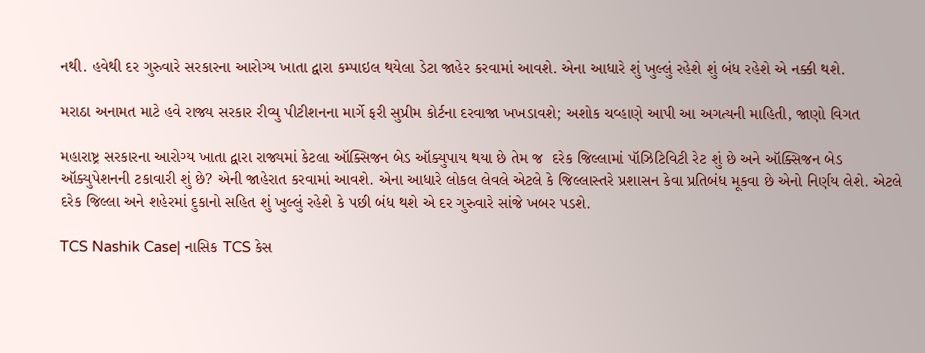નથી. હવેથી દર ગુરુવારે સરકારના આરોગ્ય ખાતા દ્વારા કમ્પાઇલ થયેલા ડેટા જાહેર કરવામાં આવશે. એના આધારે શું ખુલ્લું રહેશે શું બંધ રહેશે એ નક્કી થશે.

મરાઠા અનામત માટે હવે રાજ્ય સરકાર રીવ્યુ પીટીશનના માર્ગે ફરી સુપ્રીમ કોર્ટના દરવાજા ખખડાવશે; અશોક ચવ્હાણે આપી આ અગત્યની માહિતી, જાણો વિગત

મહારાષ્ટ્ર સરકારના આરોગ્ય ખાતા દ્વારા રાજ્યમાં કેટલા ઑક્સિજન બેડ ઑક્યુપાય થયા છે તેમ જ  દરેક જિલ્લામાં પૉઝિટિવિટી રેટ શું છે અને ઑક્સિજન બેડ ઑક્યુપેશનની ટકાવારી શું છે? એની જાહેરાત કરવામાં આવશે. એના આધારે લોકલ લેવલે એટલે કે જિલ્લાસ્તરે પ્રશાસન કેવા પ્રતિબંધ મૂકવા છે એનો નિર્ણય લેશે. એટલે દરેક જિલ્લા અને શહેરમાં દુકાનો સહિત શું ખુલ્લું રહેશે કે પછી બંધ થશે એ દર ગુરુવારે સાંજે ખબર પડશે.

TCS Nashik Case| નાસિક TCS કેસ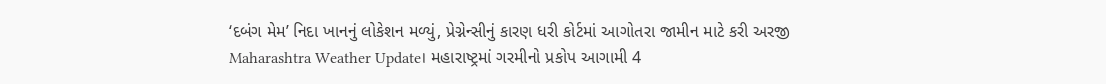‘દબંગ મેમ’ નિદા ખાનનું લોકેશન મળ્યું, પ્રેગ્નેન્સીનું કારણ ધરી કોર્ટમાં આગોતરા જામીન માટે કરી અરજી
Maharashtra Weather Update। મહારાષ્ટ્રમાં ગરમીનો પ્રકોપ આગામી 4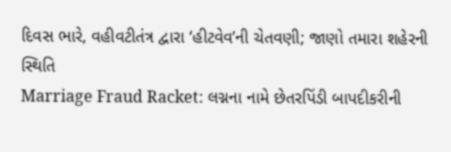દિવસ ભારે, વહીવટીતંત્ર દ્વારા ‘હીટવેવ’ની ચેતવણી; જાણો તમારા શહેરની સ્થિતિ
Marriage Fraud Racket: લગ્નના નામે છેતરપિંડી બાપદીકરીની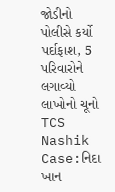જોડીનો પોલીસે કર્યો પર્દાફાશ, 5 પરિવારોને લગાવ્યો લાખોનો ચૂનો
TCS Nashik Case:નિદા ખાન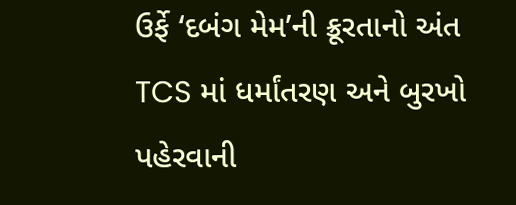ઉર્ફે ‘દબંગ મેમ’ની ક્રૂરતાનો અંત TCS માં ધર્માંતરણ અને બુરખો પહેરવાની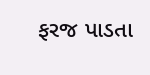ફરજ પાડતા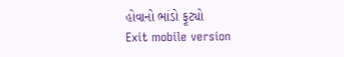હોવાનો ભાંડો ફૂટ્યો
Exit mobile version